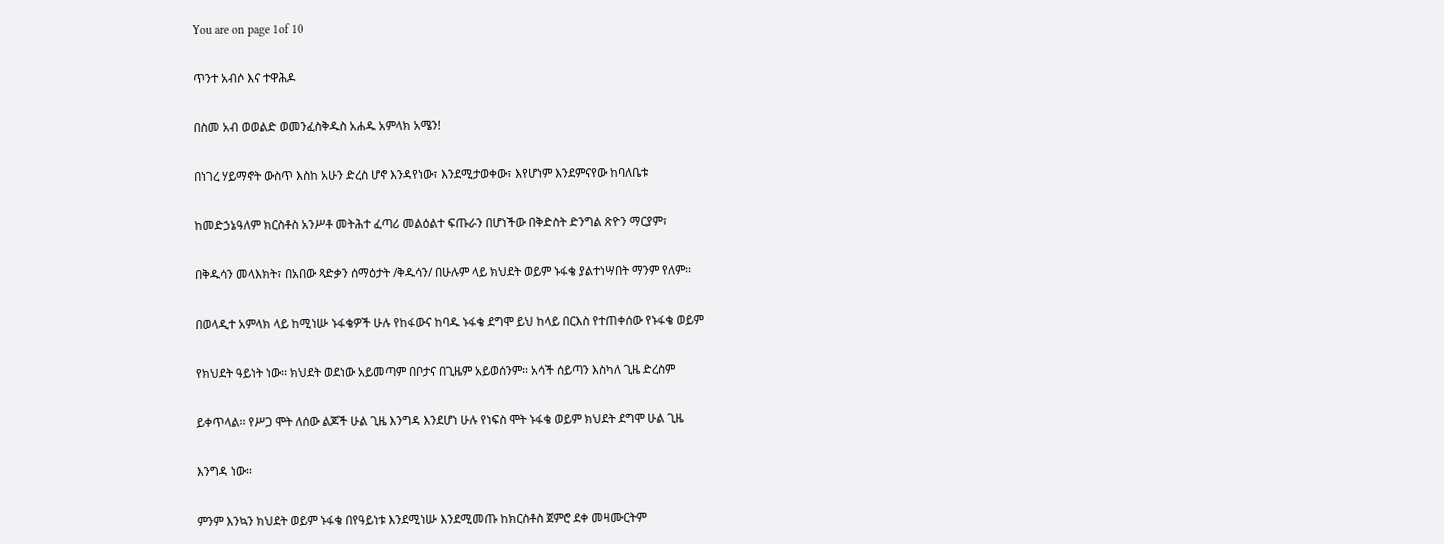You are on page 1of 10

ጥንተ አብሶ እና ተዋሕዶ

በስመ አብ ወወልድ ወመንፈስቅዱስ አሐዱ አምላክ አሜን!

በነገረ ሃይማኖት ውስጥ እስከ አሁን ድረስ ሆኖ እንዳየነው፣ እንደሚታወቀው፣ እየሆነም እንደምናየው ከባለቤቱ

ከመድኃኔዓለም ክርስቶስ አንሥቶ መትሕተ ፈጣሪ መልዕልተ ፍጡራን በሆነችው በቅድስት ድንግል ጽዮን ማርያም፣

በቅዱሳን መላእክት፣ በአበው ጻድቃን ሰማዕታት /ቅዱሳን/ በሁሉም ላይ ክህደት ወይም ኑፋቄ ያልተነሣበት ማንም የለም፡፡

በወላዲተ አምላክ ላይ ከሚነሡ ኑፋቄዎች ሁሉ የከፋውና ከባዱ ኑፋቄ ደግሞ ይህ ከላይ በርእስ የተጠቀሰው የኑፋቄ ወይም

የክህደት ዓይነት ነው፡፡ ክህደት ወደነው አይመጣም በቦታና በጊዜም አይወሰንም፡፡ አሳች ሰይጣን እስካለ ጊዜ ድረስም

ይቀጥላል፡፡ የሥጋ ሞት ለሰው ልጆች ሁል ጊዜ እንግዳ እንደሆነ ሁሉ የነፍስ ሞት ኑፋቄ ወይም ክህደት ደግሞ ሁል ጊዜ

እንግዳ ነው፡፡

ምንም እንኳን ክህደት ወይም ኑፋቄ በየዓይነቱ እንደሚነሡ እንደሚመጡ ከክርስቶስ ጀምሮ ደቀ መዛሙርትም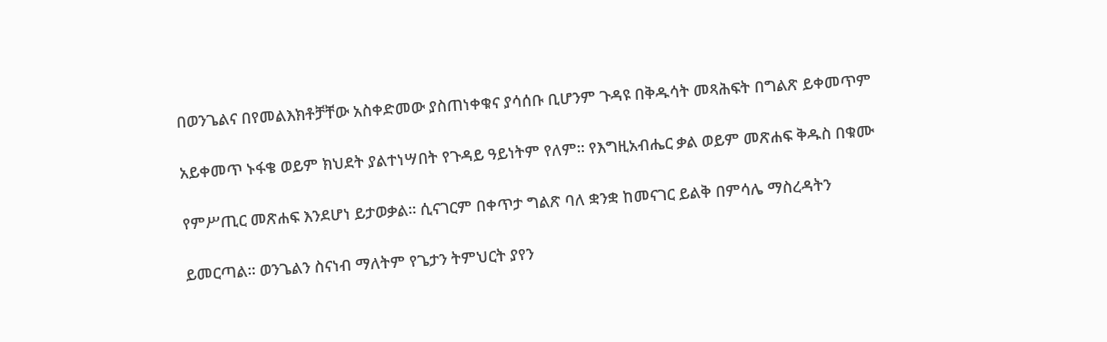በወንጌልና በየመልእክቶቻቸው አስቀድመው ያስጠነቀቁና ያሳሰቡ ቢሆንም ጉዳዩ በቅዱሳት መጻሕፍት በግልጽ ይቀመጥም

አይቀመጥ ኑፋቄ ወይም ክህደት ያልተነሣበት የጉዳይ ዓይነትም የለም፡፡ የእግዚአብሔር ቃል ወይም መጽሐፍ ቅዱስ በቁሙ

የምሥጢር መጽሐፍ እንደሆነ ይታወቃል፡፡ ሲናገርም በቀጥታ ግልጽ ባለ ቋንቋ ከመናገር ይልቅ በምሳሌ ማስረዳትን

ይመርጣል፡፡ ወንጌልን ስናነብ ማለትም የጌታን ትምህርት ያየን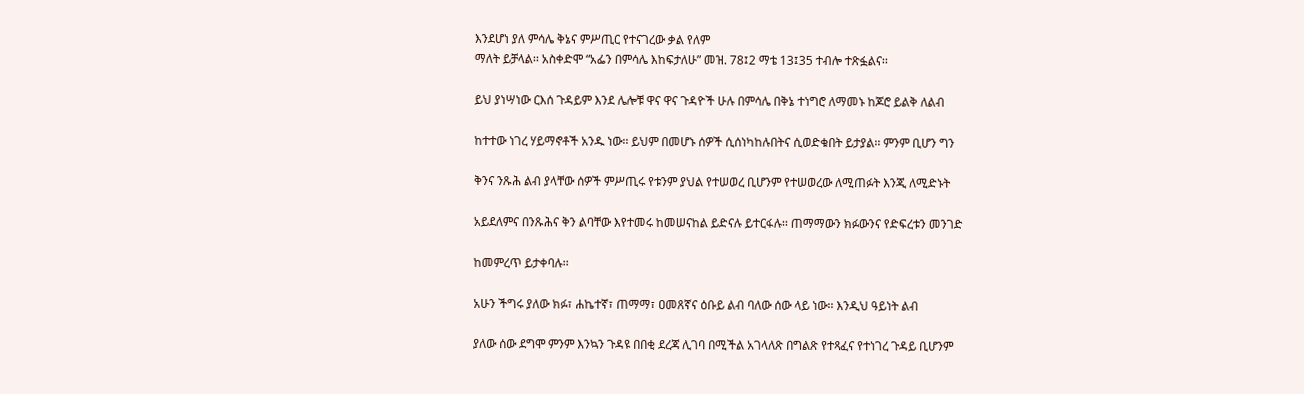እንደሆነ ያለ ምሳሌ ቅኔና ምሥጢር የተናገረው ቃል የለም
ማለት ይቻላል፡፡ አስቀድሞ “አፌን በምሳሌ እከፍታለሁ” መዝ. 78፤2 ማቴ 13፤35 ተብሎ ተጽፏልና፡፡

ይህ ያነሣነው ርእሰ ጉዳይም እንደ ሌሎቹ ዋና ዋና ጉዳዮች ሁሉ በምሳሌ በቅኔ ተነግሮ ለማመኑ ከጆሮ ይልቅ ለልብ

ከተተው ነገረ ሃይማኖቶች አንዱ ነው፡፡ ይህም በመሆኑ ሰዎች ሲሰነካከሉበትና ሲወድቁበት ይታያል፡፡ ምንም ቢሆን ግን

ቅንና ንጹሕ ልብ ያላቸው ሰዎች ምሥጢሩ የቱንም ያህል የተሠወረ ቢሆንም የተሠወረው ለሚጠፉት እንጂ ለሚድኑት

አይደለምና በንጹሕና ቅን ልባቸው እየተመሩ ከመሠናከል ይድናሉ ይተርፋሉ፡፡ ጠማማውን ክፉውንና የድፍረቱን መንገድ

ከመምረጥ ይታቀባሉ፡፡

አሁን ችግሩ ያለው ክፉ፣ ሐኬተኛ፣ ጠማማ፣ ዐመጸኛና ዕቡይ ልብ ባለው ሰው ላይ ነው፡፡ እንዲህ ዓይነት ልብ

ያለው ሰው ደግሞ ምንም እንኳን ጉዳዩ በበቂ ደረጃ ሊገባ በሚችል አገላለጽ በግልጽ የተጻፈና የተነገረ ጉዳይ ቢሆንም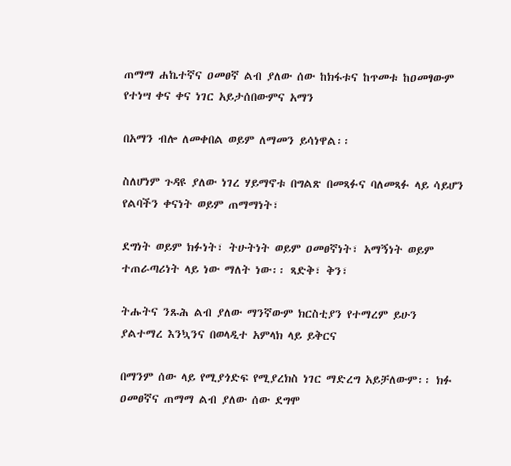ጠማማ ሐኬተኛና ዐመፀኛ ልብ ያለው ሰው ከክፋቱና ከጥመቱ ከዐመፃውም የተነሣ ቀና ቀና ነገር አይታሰበውምና አማን

በአማን ብሎ ለመቀበል ወይም ለማመን ይሳነዋል፡፡

ስለሆነም ጉዳዩ ያለው ነገረ ሃይማኖቱ በግልጽ በመጻፉና ባለመጻፉ ላይ ሳይሆን የልባችን ቀናነት ወይም ጠማማነት፣

ደግነት ወይም ክፉነት፣ ትሁትነት ወይም ዐመፀኛነት፣ አማኝነት ወይም ተጠራጣሪነት ላይ ነው ማለት ነው፡፡ ጻድቅ፣ ቅን፣

ትሑትና ንጹሕ ልብ ያለው ማንኛውም ክርስቲያን የተማረም ይሁን ያልተማረ እንኳንና በወላዲተ አምላክ ላይ ይቅርና

በማንም ሰው ላይ የሚያጎድፍ የሚያረክስ ነገር ማድረግ አይቻለውም፡፡ ክፉ ዐመፀኛና ጠማማ ልብ ያለው ሰው ደግሞ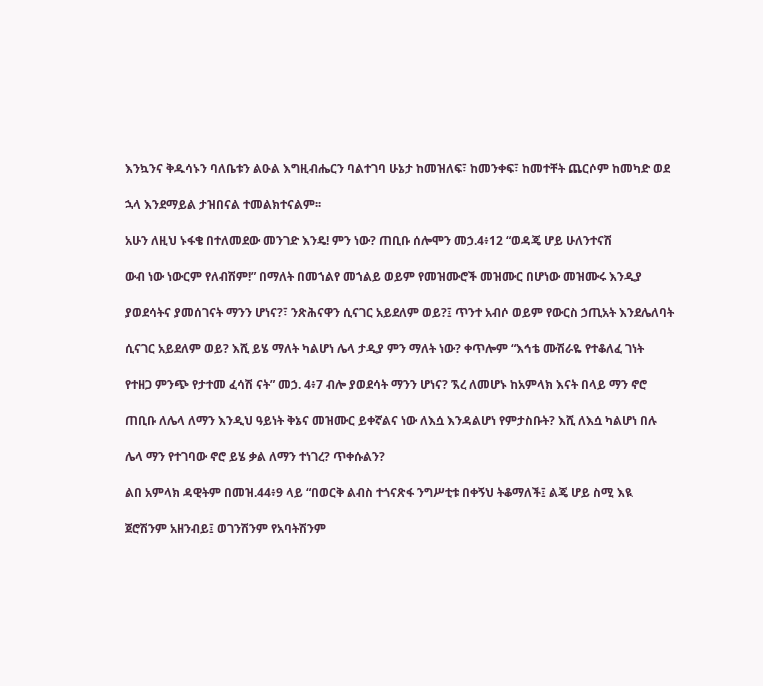እንኳንና ቅዱሳኑን ባለቤቱን ልዑል እግዚብሔርን ባልተገባ ሁኔታ ከመዝለፍ፣ ከመንቀፍ፣ ከመተቸት ጨርሶም ከመካድ ወደ

ኋላ እንደማይል ታዝበናል ተመልክተናልም፡፡

አሁን ለዚህ ኑፋቄ በተለመደው መንገድ እንዴ! ምን ነው? ጠቢቡ ሰሎሞን መኃ.4፥12 “ወዳጄ ሆይ ሁለንተናሽ

ውብ ነው ነውርም የለብሽም!” በማለት በመኀልየ መኀልይ ወይም የመዝሙሮች መዝሙር በሆነው መዝሙሩ እንዲያ

ያወደሳትና ያመሰገናት ማንን ሆነና?፣ ንጽሕናዋን ሲናገር አይደለም ወይ?፤ ጥንተ አብሶ ወይም የውርስ ኃጢአት እንደሌለባት

ሲናገር አይደለም ወይ? እሺ ይሄ ማለት ካልሆነ ሌላ ታዲያ ምን ማለት ነው? ቀጥሎም “እኅቴ ሙሽራዬ የተቆለፈ ገነት

የተዘጋ ምንጭ የታተመ ፈሳሽ ናት” መኃ. 4፥7 ብሎ ያወደሳት ማንን ሆነና? ኧረ ለመሆኑ ከአምላክ እናት በላይ ማን ኖሮ

ጠቢቡ ለሌላ ለማን እንዲህ ዓይነት ቅኔና መዝሙር ይቀኛልና ነው ለእሷ እንዳልሆነ የምታስቡት? እሺ ለእሷ ካልሆነ በሉ

ሌላ ማን የተገባው ኖሮ ይሄ ቃል ለማን ተነገረ? ጥቀሱልን?

ልበ አምላክ ዳዊትም በመዝ.44፥9 ላይ “በወርቅ ልብስ ተጎናጽፋ ንግሥቲቱ በቀኝህ ትቆማለች፤ ልጄ ሆይ ስሚ እዪ

ጀሮሽንም አዘንብይ፤ ወገንሽንም የአባትሽንም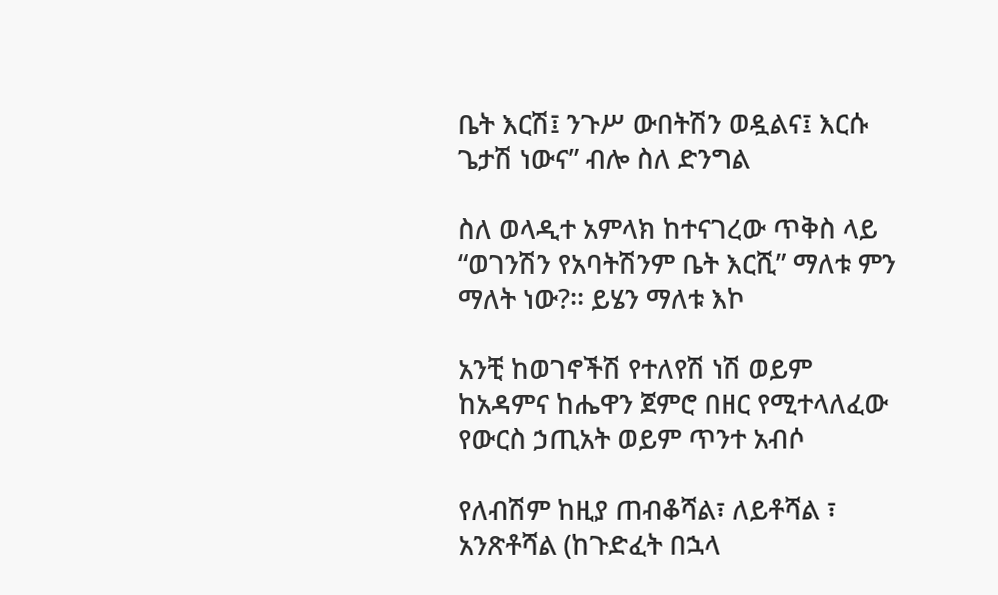ቤት እርሽ፤ ንጉሥ ውበትሽን ወዷልና፤ እርሱ ጌታሽ ነውና” ብሎ ስለ ድንግል

ስለ ወላዲተ አምላክ ከተናገረው ጥቅስ ላይ “ወገንሽን የአባትሽንም ቤት እርሺ” ማለቱ ምን ማለት ነው?፡፡ ይሄን ማለቱ እኮ

አንቺ ከወገኖችሽ የተለየሽ ነሽ ወይም ከአዳምና ከሔዋን ጀምሮ በዘር የሚተላለፈው የውርስ ኃጢአት ወይም ጥንተ አብሶ

የለብሽም ከዚያ ጠብቆሻል፣ ለይቶሻል ፣ አንጽቶሻል (ከጉድፈት በኋላ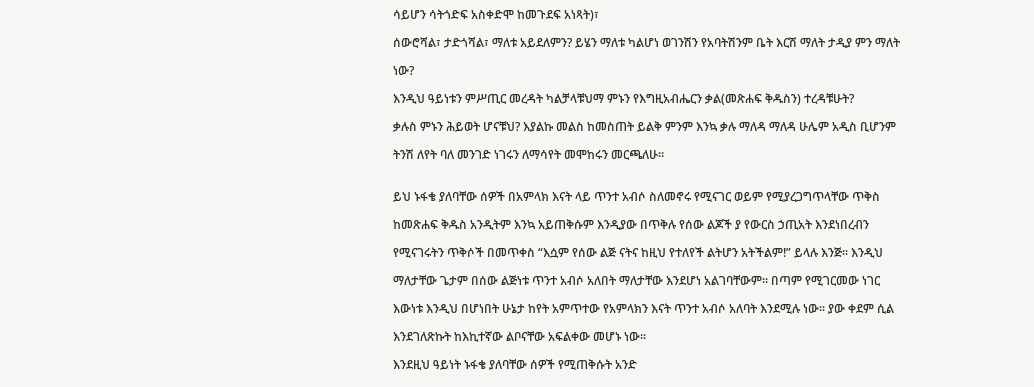ሳይሆን ሳትጎድፍ አስቀድሞ ከመጉደፍ አነጻት)፣

ሰውሮሻል፣ ታድጎሻል፣ ማለቱ አይደለምን? ይሄን ማለቱ ካልሆነ ወገንሽን የአባትሽንም ቤት እርሽ ማለት ታዲያ ምን ማለት

ነው?

እንዲህ ዓይነቱን ምሥጢር መረዳት ካልቻላቹህማ ምኑን የእግዚአብሔርን ቃል(መጽሐፍ ቅዱስን) ተረዳቹሁት?

ቃሉስ ምኑን ሕይወት ሆናቹህ? እያልኩ መልስ ከመስጠት ይልቅ ምንም እንኳ ቃሉ ማለዳ ማለዳ ሁሌም አዲስ ቢሆንም

ትንሽ ለየት ባለ መንገድ ነገሩን ለማሳየት መሞከሩን መርጫለሁ፡፡


ይህ ኑፋቄ ያለባቸው ሰዎች በአምላክ እናት ላይ ጥንተ አብሶ ስለመኖሩ የሚናገር ወይም የሚያረጋግጥላቸው ጥቅስ

ከመጽሐፍ ቅዱስ አንዲትም እንኳ አይጠቅሱም እንዲያው በጥቅሉ የሰው ልጆች ያ የውርስ ኃጢአት እንደነበረብን

የሚናገሩትን ጥቅሶች በመጥቀስ “እሷም የሰው ልጅ ናትና ከዚህ የተለየች ልትሆን አትችልም!” ይላሉ እንጅ፡፡ እንዲህ

ማለታቸው ጌታም በሰው ልጅነቱ ጥንተ አብሶ አለበት ማለታቸው እንደሆነ አልገባቸውም፡፡ በጣም የሚገርመው ነገር

እውነቱ እንዲህ በሆነበት ሁኔታ ከየት አምጥተው የአምላክን እናት ጥንተ አብሶ አለባት እንደሚሉ ነው፡፡ ያው ቀደም ሲል

እንደገለጽኩት ከእኪተኛው ልቦናቸው አፍልቀው መሆኑ ነው፡፡

እንደዚህ ዓይነት ኑፋቄ ያለባቸው ሰዎች የሚጠቅሱት አንድ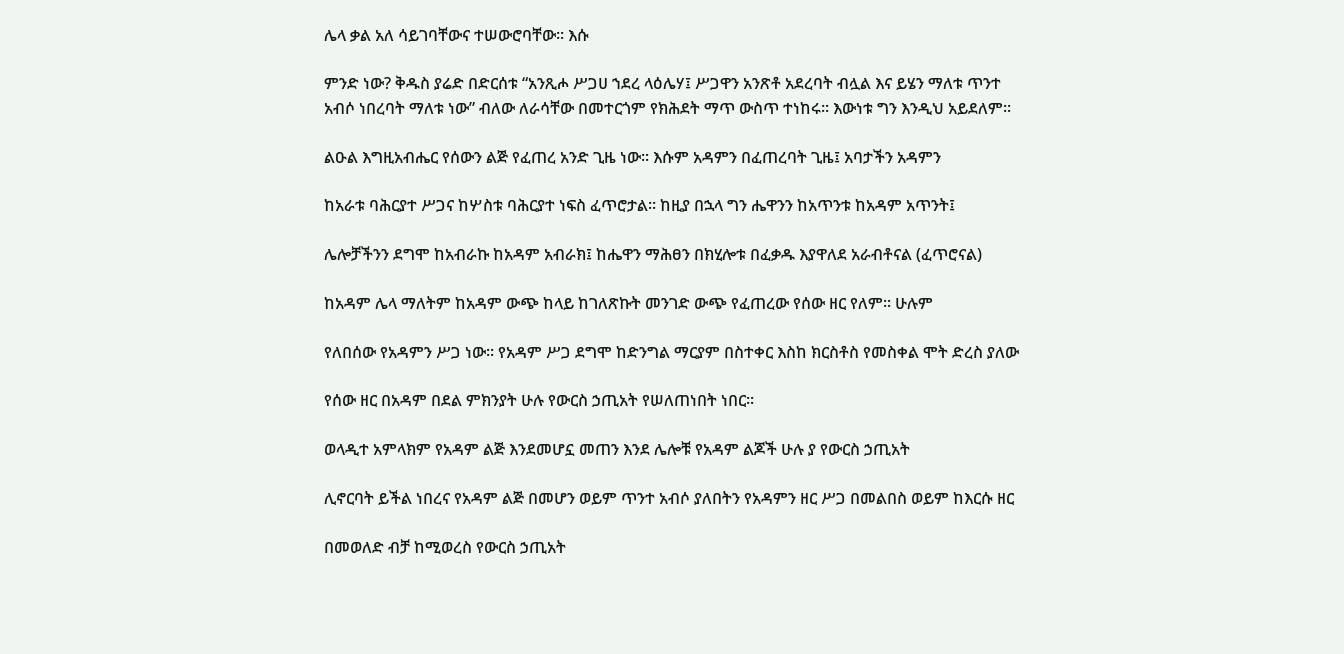ሌላ ቃል አለ ሳይገባቸውና ተሠውሮባቸው፡፡ እሱ

ምንድ ነው? ቅዱስ ያሬድ በድርሰቱ “አንጺሖ ሥጋሀ ኀደረ ላዕሌሃ፤ ሥጋዋን አንጽቶ አደረባት ብሏል እና ይሄን ማለቱ ጥንተ
አብሶ ነበረባት ማለቱ ነው” ብለው ለራሳቸው በመተርጎም የክሕደት ማጥ ውስጥ ተነከሩ፡፡ እውነቱ ግን እንዲህ አይደለም፡፡

ልዑል እግዚአብሔር የሰውን ልጅ የፈጠረ አንድ ጊዜ ነው፡፡ እሱም አዳምን በፈጠረባት ጊዜ፤ አባታችን አዳምን

ከአራቱ ባሕርያተ ሥጋና ከሦስቱ ባሕርያተ ነፍስ ፈጥሮታል፡፡ ከዚያ በኋላ ግን ሔዋንን ከአጥንቱ ከአዳም አጥንት፤

ሌሎቻችንን ደግሞ ከአብራኩ ከአዳም አብራክ፤ ከሔዋን ማሕፀን በክሂሎቱ በፈቃዱ እያዋለደ አራብቶናል (ፈጥሮናል)

ከአዳም ሌላ ማለትም ከአዳም ውጭ ከላይ ከገለጽኩት መንገድ ውጭ የፈጠረው የሰው ዘር የለም፡፡ ሁሉም

የለበሰው የአዳምን ሥጋ ነው፡፡ የአዳም ሥጋ ደግሞ ከድንግል ማርያም በስተቀር እስከ ክርስቶስ የመስቀል ሞት ድረስ ያለው

የሰው ዘር በአዳም በደል ምክንያት ሁሉ የውርስ ኃጢአት የሠለጠነበት ነበር፡፡

ወላዲተ አምላክም የአዳም ልጅ እንደመሆኗ መጠን እንደ ሌሎቹ የአዳም ልጆች ሁሉ ያ የውርስ ኃጢአት

ሊኖርባት ይችል ነበረና የአዳም ልጅ በመሆን ወይም ጥንተ አብሶ ያለበትን የአዳምን ዘር ሥጋ በመልበስ ወይም ከእርሱ ዘር

በመወለድ ብቻ ከሚወረስ የውርስ ኃጢአት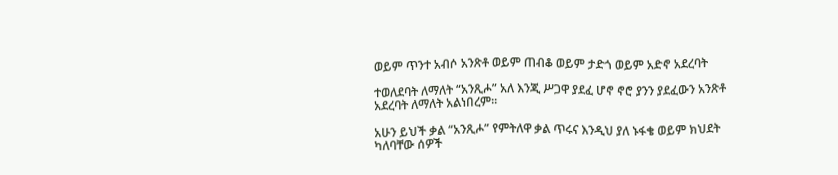ወይም ጥንተ አብሶ አንጽቶ ወይም ጠብቆ ወይም ታድጎ ወይም አድኖ አደረባት

ተወለደባት ለማለት “አንጺሖ” አለ እንጂ ሥጋዋ ያደፈ ሆኖ ኖሮ ያንን ያደፈውን አንጽቶ አደረባት ለማለት አልነበረም፡፡

አሁን ይህች ቃል “አንጺሖ” የምትለዋ ቃል ጥሩና እንዲህ ያለ ኑፋቄ ወይም ክህደት ካለባቸው ሰዎች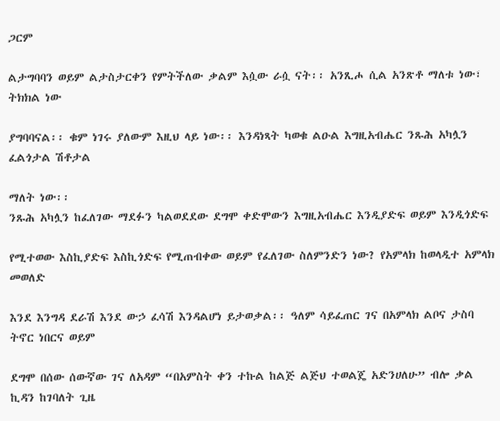ጋርም

ልታግባባን ወይም ልታስታርቀን የምትችለው ቃልም እሷው ራሷ ናት፡፡ አንጺሖ ሲል አንጽቶ ማለቱ ነው፣ ትክክል ነው

ያግባባናል፡፡ ቁም ነገሩ ያለውም እዚህ ላይ ነው፡፡ እንዳነጻት ካወቁ ልዑል እግዚአብሔር ንጹሕ አካሏን ፈልጎታል ሽቶታል

ማለት ነው፡፡
ንጹሕ አካሏን ከፈለገው ማደፉን ካልወደደው ደግሞ ቀድሞውን እግዚአብሔር እንዲያድፍ ወይም እንዲጎድፍ

የሚተወው እስኪያድፍ እስኪጎድፍ የሚጠብቀው ወይም የፈለገው ስለምንድን ነው? የአምላክ ከወላዲተ አምላክ መወለድ

እንደ እንግዳ ደራሽ እንደ ውኃ ፈሳሽ እንዳልሆነ ይታወቃል፡፡ ዓለም ሳይፈጠር ገና በአምላክ ልቦና ታስባ ትኖር ነበርና ወይም

ደግሞ በሰው ሰውኛው ገና ለአዳም “በአምስት ቀን ተኩል ከልጅ ልጅህ ተወልጄ አድንሀለሁ” ብሎ ቃል ኪዳን ከገባለት ጊዜ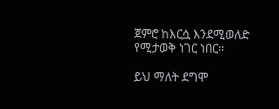ጀምሮ ከእርሷ እንደሚወለድ የሚታወቅ ነገር ነበር፡፡

ይህ ማለት ደግሞ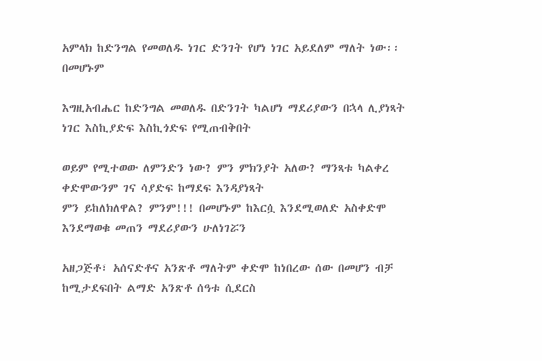አምላክ ከድንግል የመወለዱ ነገር ድንገት የሆነ ነገር አይደለም ማለት ነው፡፡ በመሆኑም

እግዚአብሔር ከድንግል መወለዱ በድንገት ካልሆነ ማደሪያውን በኋላ ሊያነጻት ነገር እስኪያድፍ እስኪጎድፍ የሚጠብቅበት

ወይም የሚተወው ለምንድን ነው? ምን ምክንያት አለው? ማንጻቱ ካልቀረ ቀድሞውንም ገና ሳያድፍ ከማደፍ እንዳያነጻት
ምን ይከለክለዋል? ምንም!!! በመሆኑም ከእርሷ እንደሚወለድ አስቀድሞ እንደማወቁ መጠን ማደሪያውን ሁለነገሯን

አዘጋጅቶ፣ አሰናድቶና አንጽቶ ማለትም ቀድሞ ከነበረው ሰው በመሆን ብቻ ከሚታደፍበት ልማድ አንጽቶ ሰዓቱ ሲደርስ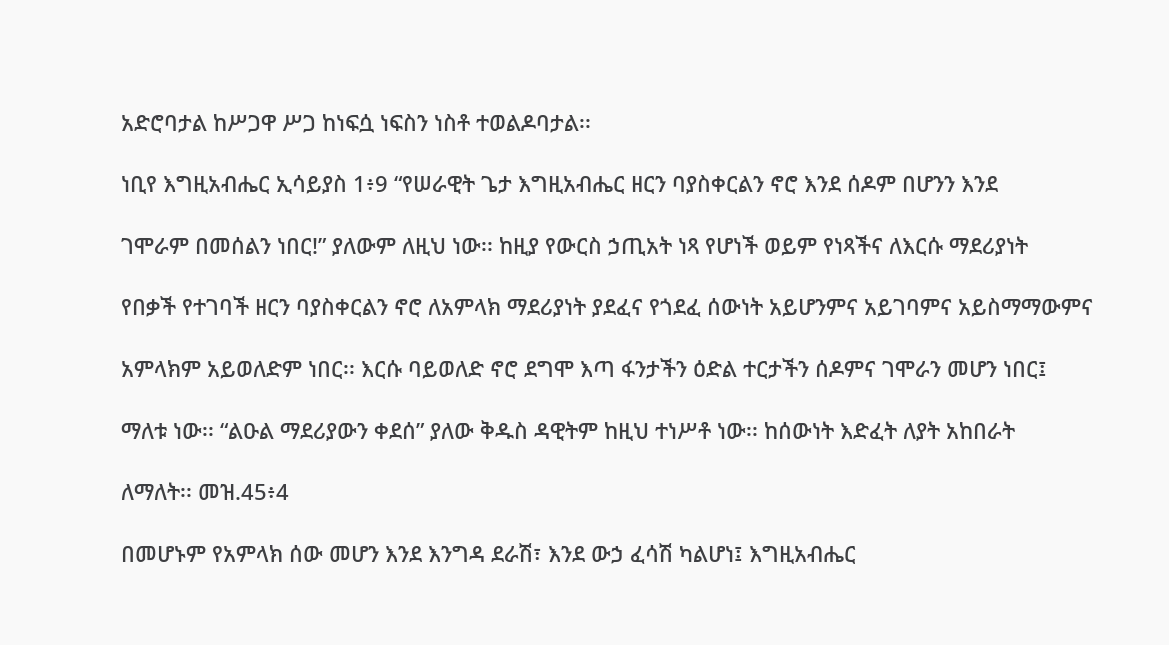አድሮባታል ከሥጋዋ ሥጋ ከነፍሷ ነፍስን ነስቶ ተወልዶባታል፡፡

ነቢየ እግዚአብሔር ኢሳይያስ 1፥9 “የሠራዊት ጌታ እግዚአብሔር ዘርን ባያስቀርልን ኖሮ እንደ ሰዶም በሆንን እንደ

ገሞራም በመሰልን ነበር!” ያለውም ለዚህ ነው፡፡ ከዚያ የውርስ ኃጢአት ነጻ የሆነች ወይም የነጻችና ለእርሱ ማደሪያነት

የበቃች የተገባች ዘርን ባያስቀርልን ኖሮ ለአምላክ ማደሪያነት ያደፈና የጎደፈ ሰውነት አይሆንምና አይገባምና አይስማማውምና

አምላክም አይወለድም ነበር፡፡ እርሱ ባይወለድ ኖሮ ደግሞ እጣ ፋንታችን ዕድል ተርታችን ሰዶምና ገሞራን መሆን ነበር፤

ማለቱ ነው፡፡ “ልዑል ማደሪያውን ቀደሰ” ያለው ቅዱስ ዳዊትም ከዚህ ተነሥቶ ነው፡፡ ከሰውነት እድፈት ለያት አከበራት

ለማለት፡፡ መዝ.45፥4

በመሆኑም የአምላክ ሰው መሆን እንደ እንግዳ ደራሽ፣ እንደ ውኃ ፈሳሽ ካልሆነ፤ እግዚአብሔር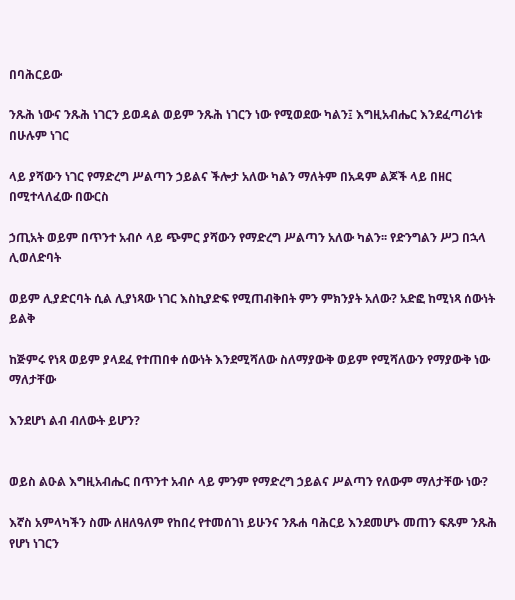በባሕርይው

ንጹሕ ነውና ንጹሕ ነገርን ይወዳል ወይም ንጹሕ ነገርን ነው የሚወደው ካልን፤ እግዚአብሔር እንደፈጣሪነቱ በሁሉም ነገር

ላይ ያሻውን ነገር የማድረግ ሥልጣን ኃይልና ችሎታ አለው ካልን ማለትም በአዳም ልጆች ላይ በዘር በሚተላለፈው በውርስ

ኃጢአት ወይም በጥንተ አብሶ ላይ ጭምር ያሻውን የማድረግ ሥልጣን አለው ካልን፡፡ የድንግልን ሥጋ በኋላ ሊወለድባት

ወይም ሊያድርባት ሲል ሊያነጻው ነገር እስኪያድፍ የሚጠብቅበት ምን ምክንያት አለው? አድፎ ከሚነጻ ሰውነት ይልቅ

ከጅምሩ የነጻ ወይም ያላደፈ የተጠበቀ ሰውነት እንደሚሻለው ስለማያውቅ ወይም የሚሻለውን የማያውቅ ነው ማለታቸው

እንደሆነ ልብ ብለውት ይሆን?


ወይስ ልዑል እግዚአብሔር በጥንተ አብሶ ላይ ምንም የማድረግ ኃይልና ሥልጣን የለውም ማለታቸው ነው?

እኛስ አምላካችን ስሙ ለዘለዓለም የከበረ የተመሰገነ ይሁንና ንጹሐ ባሕርይ እንደመሆኑ መጠን ፍጹም ንጹሕ የሆነ ነገርን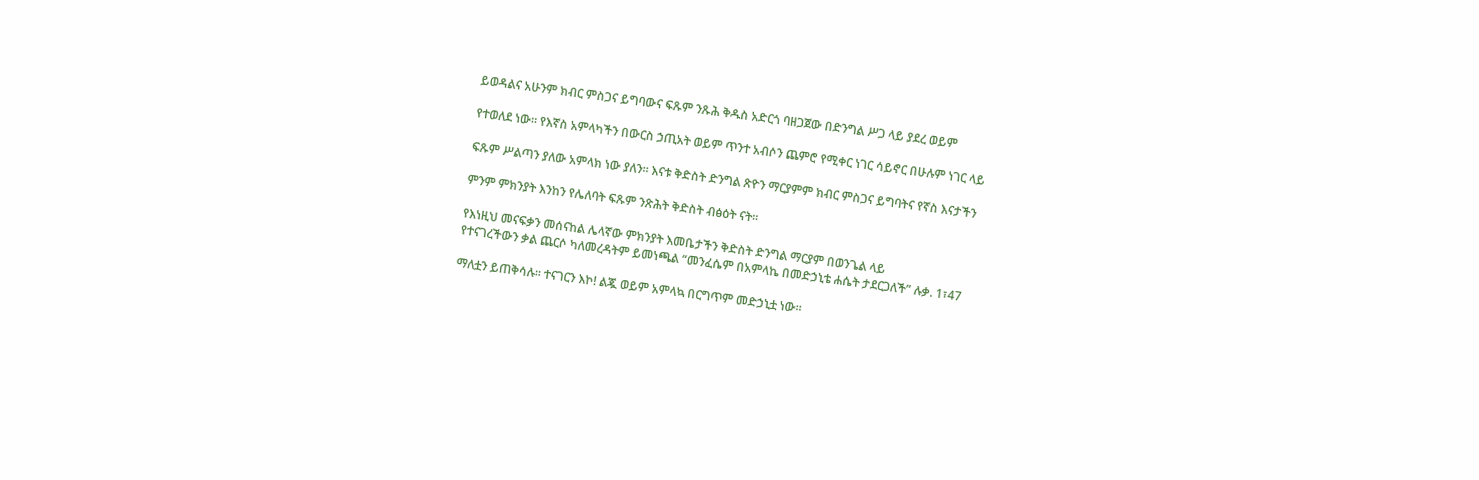ይወዳልና አሁንም ክብር ምስጋና ይግባውና ፍጹም ንጹሕ ቅዱስ አድርጎ ባዘጋጀው በድንግል ሥጋ ላይ ያደረ ወይም

የተወለደ ነው፡፡ የእኛስ አምላካችን በውርስ ኃጢአት ወይም ጥንተ አብሶን ጨምሮ የሚቀር ነገር ሳይኖር በሁሉም ነገር ላይ

ፍጹም ሥልጣን ያለው አምላክ ነው ያለን፡፡ እናቱ ቅድስት ድንግል ጽዮን ማርያምም ክብር ምስጋና ይግባትና የኛስ እናታችን

ምንም ምክንያት እንከን የሌለባት ፍጹም ንጽሕት ቅድስት ብፅዕት ናት፡፡

የእነዚህ መናፍቃን መሰናከል ሌላኛው ምክንያት እመቤታችን ቅድስት ድንግል ማርያም በወንጌል ላይ
የተናገረችውን ቃል ጨርሶ ካለመረዳትም ይመነጫል “መንፈሴም በአምላኬ በመድኃኒቴ ሐሴት ታደርጋለች” ሉቃ. 1፣47

ማለቷን ይጠቅሳሉ፡፡ ተናገርን እኮ! ልጇ ወይም አምላኳ በርግጥም መድኃኒቷ ነው፡፡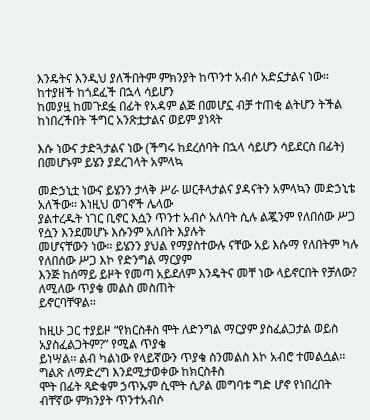እንዴትና እንዲህ ያለችበትም ምክንያት ከጥንተ አብሶ አድኗታልና ነው፡፡ ከተያዘች ከጎደፈች በኋላ ሳይሆን
ከመያዟ ከመጉደፏ በፊት የአዳም ልጅ በመሆኗ ብቻ ተጠቂ ልትሆን ትችል ከነበረችበት ችግር አንጽቷታልና ወይም ያነጻት

እሱ ነውና ታድጓታልና ነው (ችግሩ ከደረሰባት በኋላ ሳይሆን ሳይደርስ በፊት) በመሆኑም ይሄን ያደረገላት አምላኳ

መድኃኒቷ ነውና ይሄንን ታላቅ ሥራ ሠርቶላታልና ያዳናትን አምላኳን መድኃኒቴ አለችው፡፡ እነዚህ ወገኖች ሌላው
ያልተረዱት ነገር ቢኖር እሷን ጥንተ አብሶ አለባት ሲሉ ልጇንም የለበሰው ሥጋ የሷን እንደመሆኑ እሱንም አለበት እያሉት
መሆናቸውን ነው፡፡ ይሄንን ያህል የማያስተውሉ ናቸው አይ እሱማ የለበትም ካሉ የለበሰው ሥጋ እኮ የድንግል ማርያም
እንጅ ከሰማይ ይዞት የመጣ አይደለም እንዴትና መቸ ነው ላይኖርበት የቻለው? ለሚለው ጥያቄ መልስ መስጠት
ይኖርባቸዋል፡፡

ከዚሁ ጋር ተያይዞ “የክርስቶስ ሞት ለድንግል ማርያም ያስፈልጋታል ወይስ አያስፈልጋትም?” የሚል ጥያቄ
ይነሣል፡፡ ልብ ካልነው የላይኛውን ጥያቄ ስንመልስ እኮ አብሮ ተመልሷል፡፡ ግልጽ ለማድረግ እንደሚታወቀው ከክርስቶስ
ሞት በፊት ጻድቁም ኃጥኡም ሲሞት ሲዖል መግባቱ ግድ ሆኖ የነበረበት ብቸኛው ምክንያት ጥንተአብሶ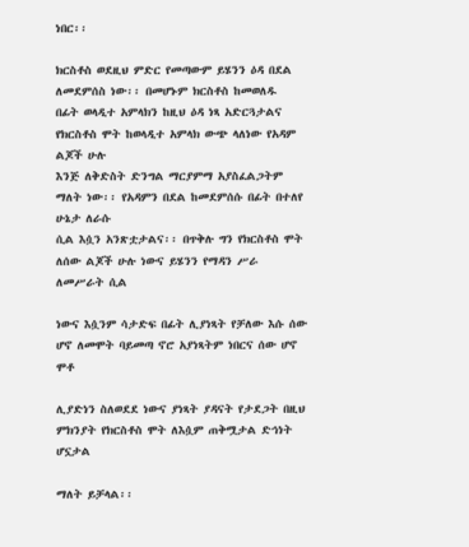ነበር፡፡

ክርስቶስ ወደዚህ ምድር የመጣውም ይሄንን ዕዳ በደል ለመደምሰስ ነው፡፡ በመሆኑም ክርስቶስ ከመወለዱ
በፊት ወላዲተ አምላክን ከዚህ ዕዳ ነጻ አድርጓታልና የክርስቶስ ሞት ከወላዲተ አምላክ ውጭ ላለነው የአዳም ልጆች ሁሉ
እንጅ ለቅድስት ድንግል ማርያምማ አያስፈልጋትም ማለት ነው፡፡ የአዳምን በደል ከመደምሰሱ በፊት በተለየ ሁኔታ ለራሱ
ሲል እሷን አንጽቷታልና፡፡ በጥቅሉ ግን የክርስቶስ ሞት ለሰው ልጆች ሁሉ ነውና ይሄንን የማዳን ሥራ ለመሥራት ሲል

ነውና እሷንም ሳታድፍ በፊት ሊያነጻት የቻለው እሱ ሰው ሆኖ ለመሞት ባይመጣ ኖሮ አያነጻትም ነበርና ሰው ሆኖ ሞቶ

ሊያድነን ስለወደደ ነውና ያነጻት ያዳናት የታደጋት በዚህ ምክንያት የክርስቶስ ሞት ለእሷም ጠቅሟታል ድኅነት ሆኗታል

ማለት ይቻላል፡፡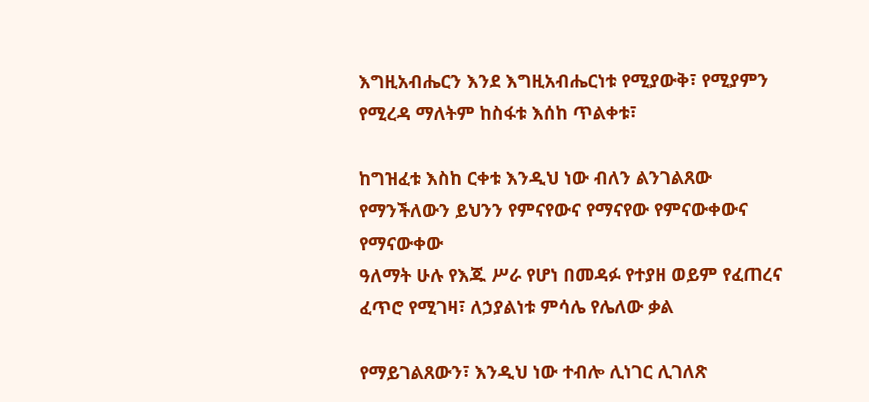እግዚአብሔርን እንደ እግዚአብሔርነቱ የሚያውቅ፣ የሚያምን የሚረዳ ማለትም ከስፋቱ እሰከ ጥልቀቱ፣

ከግዝፈቱ እስከ ርቀቱ እንዲህ ነው ብለን ልንገልጸው የማንችለውን ይህንን የምናየውና የማናየው የምናውቀውና የማናውቀው
ዓለማት ሁሉ የእጁ ሥራ የሆነ በመዳፉ የተያዘ ወይም የፈጠረና ፈጥሮ የሚገዛ፣ ለኃያልነቱ ምሳሌ የሌለው ቃል

የማይገልጸውን፣ እንዲህ ነው ተብሎ ሊነገር ሊገለጽ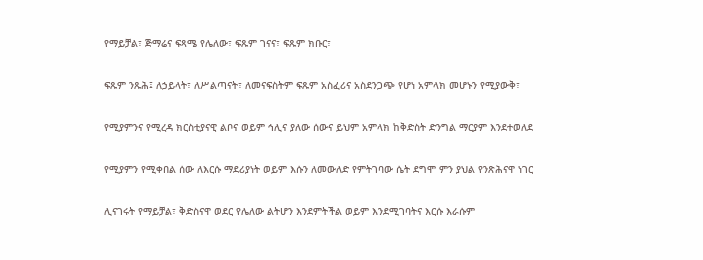የማይቻል፣ ጅማሬና ፍጻሜ የሌለው፣ ፍጹም ገናና፣ ፍጹም ክቡር፣

ፍጹም ንጹሕ፤ ለኃይላት፣ ለሥልጣናት፣ ለመናፍስትም ፍጹም አስፈሪና አስደንጋጭ የሆነ አምላክ መሆኑን የሚያውቅ፣

የሚያምንና የሚረዳ ክርስቲያናዊ ልቦና ወይም ኅሊና ያለው ሰውና ይህም አምላክ ከቅድስት ድንግል ማርያም እንደተወለደ

የሚያምን የሚቀበል ሰው ለእርሱ ማደሪያነት ወይም እሱን ለመውለድ የምትገባው ሴት ደግሞ ምን ያህል የንጽሕናዋ ነገር

ሊናገሩት የማይቻል፣ ቅድስናዋ ወደር የሌለው ልትሆን እንደምትችል ወይም እንደሚገባትና እርሱ እራሱም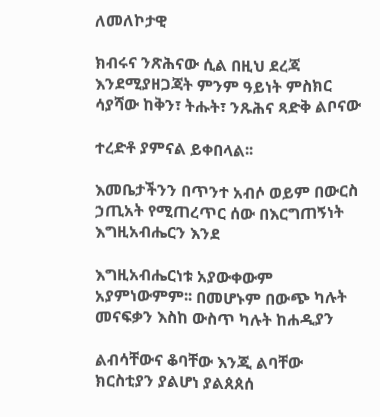ለመለኮታዊ

ክብሩና ንጽሕናው ሲል በዚህ ደረጃ እንደሚያዘጋጃት ምንም ዓይነት ምስክር ሳያሻው ከቅን፣ ትሑት፣ ንጹሕና ጻድቅ ልቦናው

ተረድቶ ያምናል ይቀበላል፡፡

እመቤታችንን በጥንተ አብሶ ወይም በውርስ ኃጢአት የሚጠረጥር ሰው በእርግጠኝነት እግዚአብሔርን እንደ

እግዚአብሔርነቱ አያውቀውም አያምነውምም፡፡ በመሆኑም በውጭ ካሉት መናፍቃን እስከ ውስጥ ካሉት ከሐዲያን

ልብሳቸውና ቆባቸው እንጂ ልባቸው ክርስቲያን ያልሆነ ያልጰጰሰ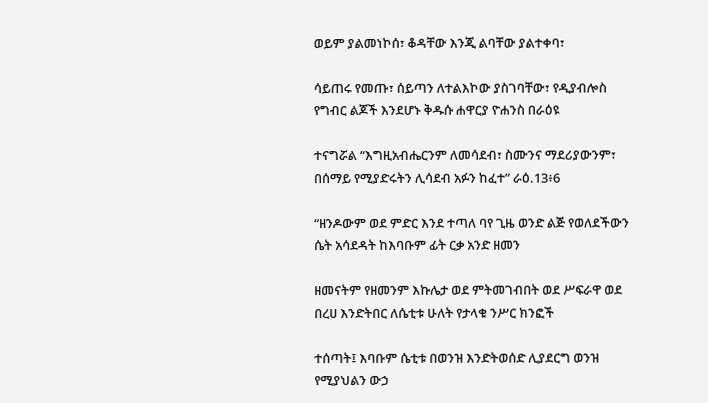ወይም ያልመነኮሰ፣ ቆዳቸው እንጂ ልባቸው ያልተቀባ፣

ሳይጠሩ የመጡ፣ ሰይጣን ለተልእኮው ያስገባቸው፣ የዲያብሎስ የግብር ልጆች እንደሆኑ ቅዱሱ ሐዋርያ ዮሐንስ በራዕዩ

ተናግሯል “እግዚአብሔርንም ለመሳደብ፣ ስሙንና ማደሪያውንም፣ በሰማይ የሚያድሩትን ሊሳደብ አፉን ከፈተ” ራዕ.13፥6

“ዘንዶውም ወደ ምድር እንደ ተጣለ ባየ ጊዜ ወንድ ልጅ የወለደችውን ሴት አሳደዳት ከእባቡም ፊት ርቃ አንድ ዘመን

ዘመናትም የዘመንም እኩሌታ ወደ ምትመገብበት ወደ ሥፍራዋ ወደ በረሀ እንድትበር ለሴቲቱ ሁለት የታላቁ ንሥር ክንፎች

ተሰጣት፤ እባቡም ሴቲቱ በወንዝ እንድትወሰድ ሊያደርግ ወንዝ የሚያህልን ውኃ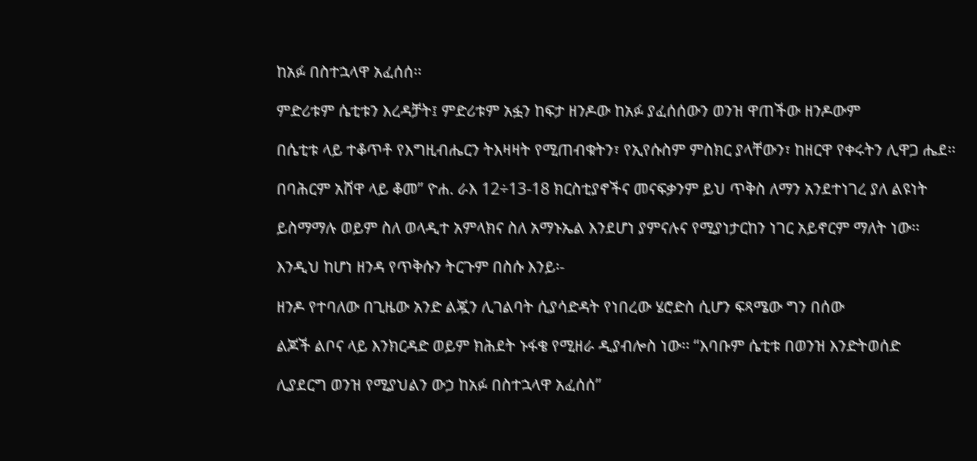ከአፉ በስተኋላዋ አፈሰሰ፡፡

ምድሪቱም ሴቲቱን እረዳቻት፤ ምድሪቱም አፏን ከፍታ ዘንዶው ከአፉ ያፈሰሰውን ወንዝ ዋጠችው ዘንዶውም

በሴቲቱ ላይ ተቆጥቶ የእግዚብሔርን ትእዛዛት የሚጠብቁትን፣ የኢየሱስም ምስክር ያላቸውን፣ ከዘርዋ የቀሩትን ሊዋጋ ሔደ፡፡

በባሕርም አሸዋ ላይ ቆመ” ዮሐ. ራእ 12÷13-18 ክርስቲያኖችና መናፍቃንም ይህ ጥቅስ ለማን አንደተነገረ ያለ ልዩነት

ይስማማሉ ወይም ስለ ወላዲተ አምላክና ስለ አማኑኤል እንደሆነ ያምናሉና የሚያነታርከን ነገር አይኖርም ማለት ነው፡፡

እንዲህ ከሆነ ዘንዳ የጥቅሱን ትርጉም በስሱ እንይ፡-

ዘንዶ የተባለው በጊዜው አንድ ልጇን ሊገልባት ሲያሳድዳት የነበረው ሄሮድስ ሲሆን ፍጻሜው ግን በሰው

ልጆች ልቦና ላይ እንክርዳድ ወይም ክሕደት ኑፋቄ የሚዘራ ዲያብሎስ ነው፡፡ “እባቡም ሴቲቱ በወንዝ እንድትወሰድ

ሊያደርግ ወንዝ የሚያህልን ውኃ ከአፉ በስተኋላዋ አፈሰሰ”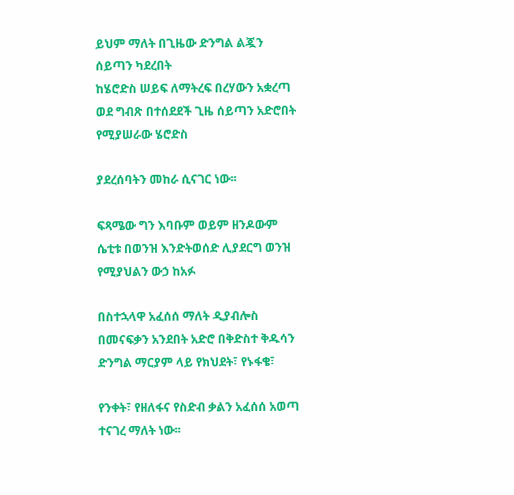ይህም ማለት በጊዜው ድንግል ልጇን ሰይጣን ካደረበት
ከሄሮድስ ሠይፍ ለማትረፍ በረሃውን አቋረጣ ወደ ግብጽ በተሰደደች ጊዜ ሰይጣን አድሮበት የሚያሠራው ሄሮድስ

ያደረሰባትን መከራ ሲናገር ነው፡፡

ፍጻሜው ግን እባቡም ወይም ዘንዶውም ሴቲቱ በወንዝ እንድትወሰድ ሊያደርግ ወንዝ የሚያህልን ውኃ ከአፉ

በስተኋላዋ አፈሰሰ ማለት ዲያብሎስ በመናፍቃን አንደበት አድሮ በቅድስተ ቅዱሳን ድንግል ማርያም ላይ የክህደት፣ የኑፋቄ፣

የንቀት፣ የዘለፋና የስድብ ቃልን አፈሰሰ አወጣ ተናገረ ማለት ነው፡፡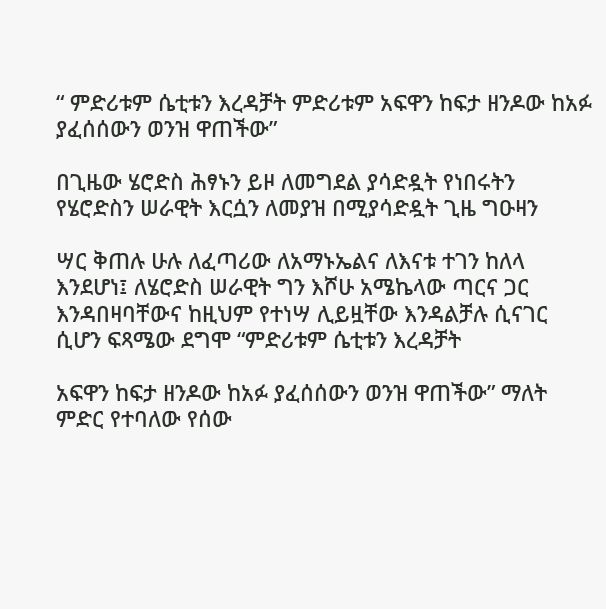“ ምድሪቱም ሴቲቱን እረዳቻት ምድሪቱም አፍዋን ከፍታ ዘንዶው ከአፉ ያፈሰሰውን ወንዝ ዋጠችው”

በጊዜው ሄሮድስ ሕፃኑን ይዞ ለመግደል ያሳድዷት የነበሩትን የሄሮድስን ሠራዊት እርሷን ለመያዝ በሚያሳድዷት ጊዜ ግዑዛን

ሣር ቅጠሉ ሁሉ ለፈጣሪው ለአማኑኤልና ለእናቱ ተገን ከለላ እንደሆነ፤ ለሄሮድስ ሠራዊት ግን እሾሁ አሜኬላው ጣርና ጋር
እንዳበዛባቸውና ከዚህም የተነሣ ሊይዟቸው እንዳልቻሉ ሲናገር ሲሆን ፍጻሜው ደግሞ “ምድሪቱም ሴቲቱን እረዳቻት

አፍዋን ከፍታ ዘንዶው ከአፉ ያፈሰሰውን ወንዝ ዋጠችው” ማለት ምድር የተባለው የሰው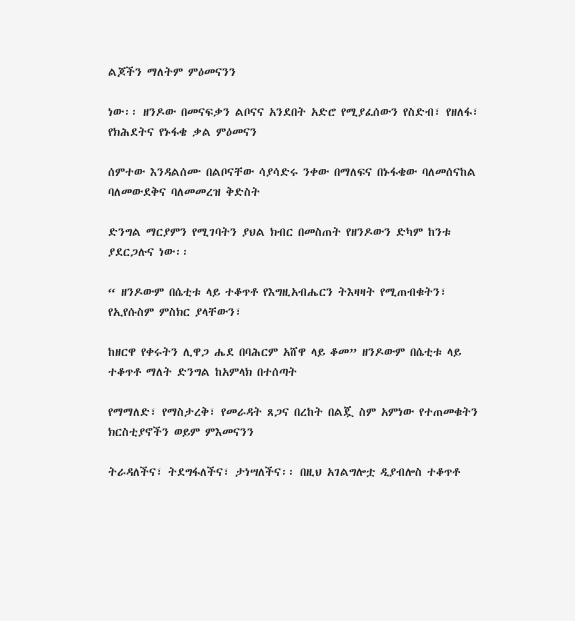ልጆችን ማለትም ምዕመናንን

ነው፡፡ ዘንዶው በመናፍቃን ልቦናና አንደበት አድሮ የሚያፈሰውን የስድብ፣ የዘለፋ፣ የክሕደትና የኑፋቄ ቃል ምዕመናን

ሰምተው እንዳልሰሙ በልቦናቸው ሳያሳድሩ ንቀው በማለፍና በኑፋቄው ባለመሰናከል ባለመውደቅና ባለመመረዝ ቅድስት

ድንግል ማርያምን የሚገባትን ያህል ክብር በመስጠት የዘንዶውን ድካም ከንቱ ያደርጋሉና ነው፡፡

“ ዘንዶውም በሴቲቱ ላይ ተቆጥቶ የእግዚአብሔርን ትእዛዛት የሚጠብቁትን፣ የኢየሱስም ምስክር ያላቸውን፣

ከዘርዋ የቀሩትን ሊዋጋ ሔደ በባሕርም አሸዋ ላይ ቆመ” ዘንዶውም በሴቲቱ ላይ ተቆጥቶ ማለት ድንግል ከአምላክ በተሰጣት

የማማለድ፣ የማስታረቅ፣ የመራዳት ጸጋና በረከት በልጇ ስም አምነው የተጠመቁትን ክርስቲያኖችን ወይም ምእመናንን

ትራዳለችና፣ ትደግፋለችና፣ ታነሣለችና፡፡ በዚህ አገልግሎቷ ዲያብሎስ ተቆጥቶ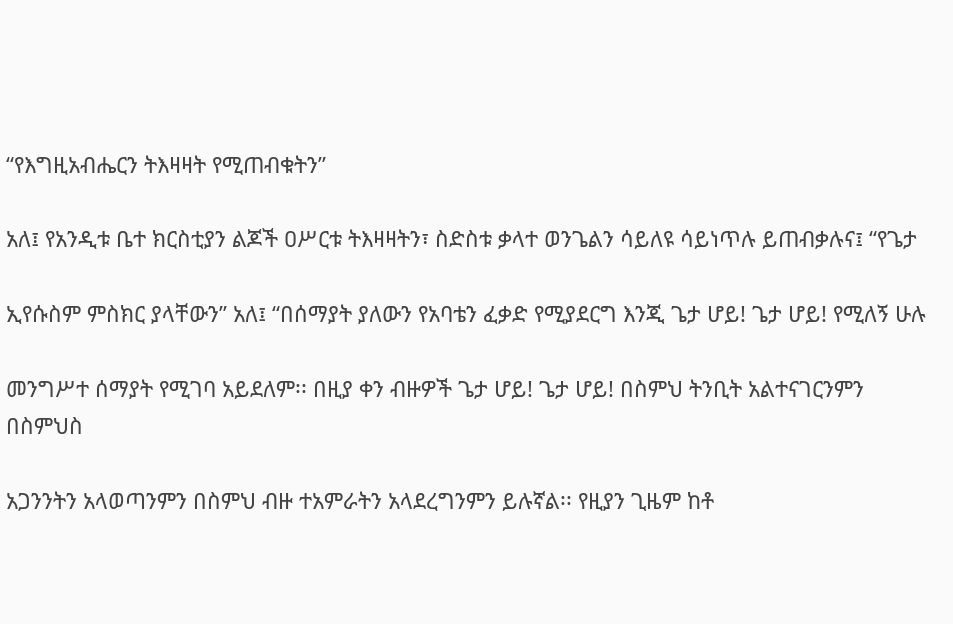“የእግዚአብሔርን ትእዛዛት የሚጠብቁትን”

አለ፤ የአንዲቱ ቤተ ክርስቲያን ልጆች ዐሥርቱ ትእዛዛትን፣ ስድስቱ ቃላተ ወንጌልን ሳይለዩ ሳይነጥሉ ይጠብቃሉና፤ “የጌታ

ኢየሱስም ምስክር ያላቸውን” አለ፤ “በሰማያት ያለውን የአባቴን ፈቃድ የሚያደርግ እንጂ ጌታ ሆይ! ጌታ ሆይ! የሚለኝ ሁሉ

መንግሥተ ሰማያት የሚገባ አይደለም፡፡ በዚያ ቀን ብዙዎች ጌታ ሆይ! ጌታ ሆይ! በስምህ ትንቢት አልተናገርንምን በስምህስ

አጋንንትን አላወጣንምን በስምህ ብዙ ተአምራትን አላደረግንምን ይሉኛል፡፡ የዚያን ጊዜም ከቶ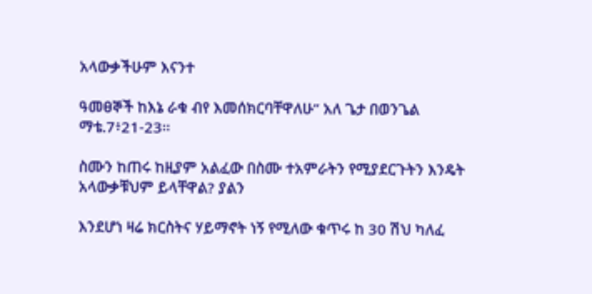አላውቃችሁም እናንተ

ዓመፀኞች ከእኔ ራቁ ብየ እመሰክርባቸዋለሁ” አለ ጌታ በወንጌል ማቴ.7፥21-23፡፡

ስሙን ከጠሩ ከዚያም አልፈው በስሙ ተአምራትን የሚያደርጉትን እንዴት አላውቃቹህም ይላቸዋል? ያልን

እንደሆነ ዛሬ ክርስትና ሃይማኖት ነኝ የሚለው ቁጥሩ ከ 30 ሽህ ካለፈ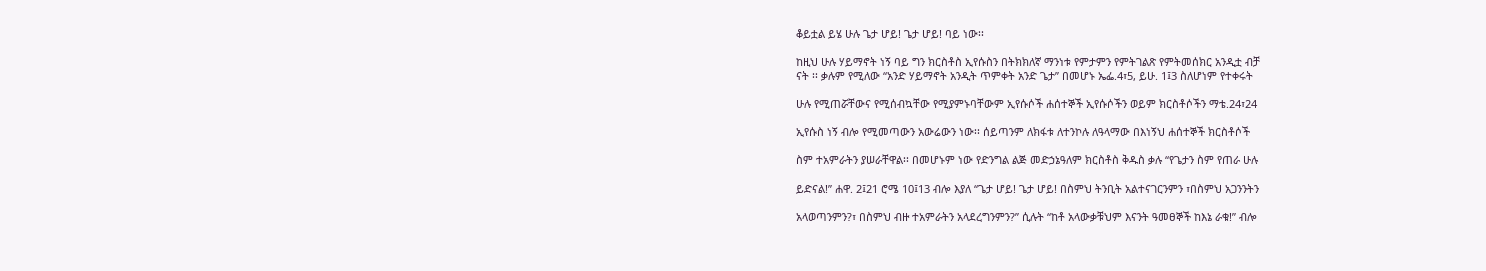ቆይቷል ይሄ ሁሉ ጌታ ሆይ! ጌታ ሆይ! ባይ ነው፡፡

ከዚህ ሁሉ ሃይማኖት ነኝ ባይ ግን ክርስቶስ ኢየሱስን በትክክለኛ ማንነቱ የምታምን የምትገልጽ የምትመሰክር አንዲቷ ብቻ
ናት ፡፡ ቃሉም የሚለው “አንድ ሃይማኖት አንዲት ጥምቀት አንድ ጌታ” በመሆኑ ኤፌ.4፣5, ይሁ. 1፤3 ስለሆነም የተቀሩት

ሁሉ የሚጠሯቸውና የሚሰብኳቸው የሚያምኑባቸውም ኢየሱሶች ሐሰተኞች ኢየሱሶችን ወይም ክርስቶሶችን ማቴ.24፣24

ኢየሱስ ነኝ ብሎ የሚመጣውን አውሬውን ነው፡፡ ሰይጣንም ለክፋቱ ለተንኮሉ ለዓላማው በእነኝህ ሐሰተኞች ክርስቶሶች

ስም ተአምራትን ያሠራቸዋል፡፡ በመሆኑም ነው የድንግል ልጅ መድኃኔዓለም ክርስቶስ ቅዱስ ቃሉ “የጌታን ስም የጠራ ሁሉ

ይድናል!” ሐዋ. 2፤21 ሮሜ 10፤13 ብሎ እያለ “ጌታ ሆይ! ጌታ ሆይ! በስምህ ትንቢት አልተናገርንምን ፣በስምህ አጋንንትን

አላወጣንምን?፣ በስምህ ብዙ ተአምራትን አላደረግንምን?” ሲሉት “ከቶ አላውቃቹህም እናንት ዓመፀኞች ከእኔ ራቁ!” ብሎ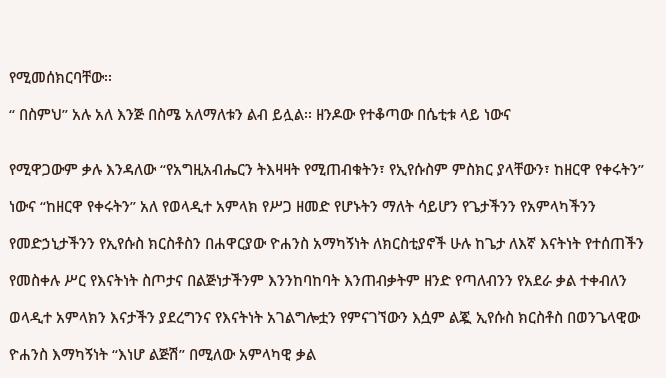የሚመሰክርባቸው፡፡

“ በስምህ” አሉ አለ እንጅ በስሜ አለማለቱን ልብ ይሏል፡፡ ዘንዶው የተቆጣው በሴቲቱ ላይ ነውና


የሚዋጋውም ቃሉ እንዳለው “የአግዚአብሔርን ትእዛዛት የሚጠብቁትን፣ የኢየሱስም ምስክር ያላቸውን፣ ከዘርዋ የቀሩትን”

ነውና “ከዘርዋ የቀሩትን” አለ የወላዲተ አምላክ የሥጋ ዘመድ የሆኑትን ማለት ሳይሆን የጌታችንን የአምላካችንን

የመድኃኒታችንን የኢየሱስ ክርስቶስን በሐዋርያው ዮሐንስ አማካኝነት ለክርስቲያኖች ሁሉ ከጌታ ለእኛ እናትነት የተሰጠችን

የመስቀሉ ሥር የእናትነት ስጦታና በልጅነታችንም እንንከባከባት እንጠብቃትም ዘንድ የጣለብንን የአደራ ቃል ተቀብለን

ወላዲተ አምላክን እናታችን ያደረግንና የእናትነት አገልግሎቷን የምናገኘውን እሷም ልጇ ኢየሱስ ክርስቶስ በወንጌላዊው

ዮሐንስ እማካኝነት “እነሆ ልጅሽ” በሚለው አምላካዊ ቃል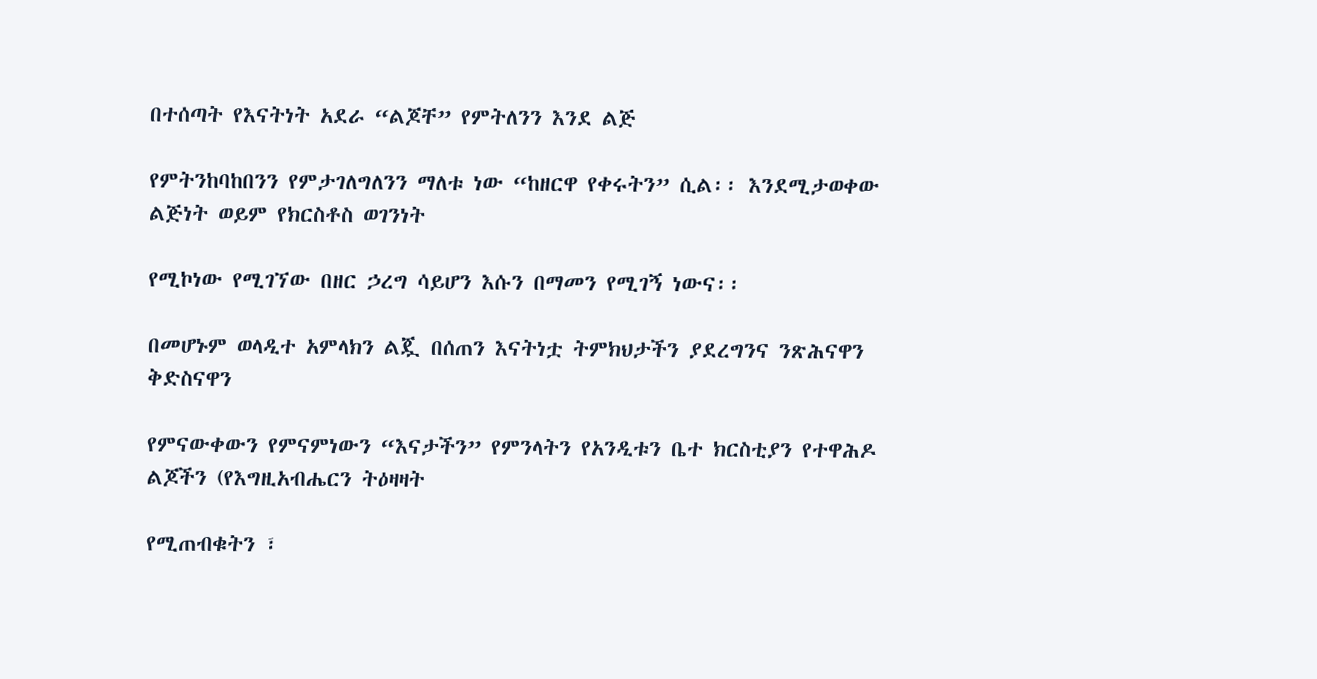በተሰጣት የእናትነት አደራ “ልጆቸ” የምትለንን እንደ ልጅ

የምትንከባከበንን የምታገለግለንን ማለቱ ነው “ከዘርዋ የቀሩትን” ሲል፡፡ እንደሚታወቀው ልጅነት ወይም የክርስቶስ ወገንነት

የሚኮነው የሚገኘው በዘር ኃረግ ሳይሆን እሱን በማመን የሚገኝ ነውና፡፡

በመሆኑም ወላዲተ አምላክን ልጇ በሰጠን እናትነቷ ትምክህታችን ያደረግንና ንጽሕናዋን ቅድስናዋን

የምናውቀውን የምናምነውን “እናታችን” የምንላትን የአንዲቱን ቤተ ክርስቲያን የተዋሕዶ ልጆችን (የእግዚአብሔርን ትዕዛዛት

የሚጠብቁትን ፣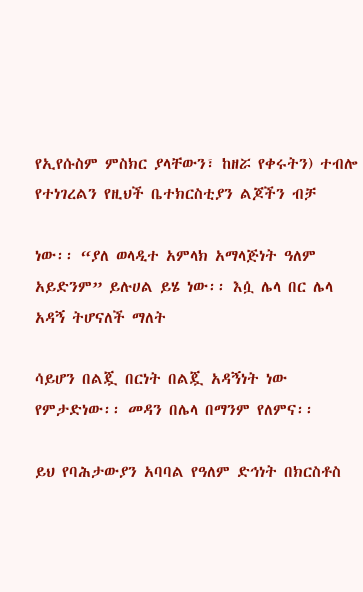የኢየሱስም ምስክር ያላቸውን፣ ከዘሯ የቀሩትን) ተብሎ የተነገረልን የዚህች ቤተክርስቲያን ልጆችን ብቻ

ነው፡፡ “ያለ ወላዲተ አምላክ አማላጅነት ዓለም አይድንም” ይሉሀል ይሄ ነው፡፡ እሷ ሌላ በር ሌላ አዳኝ ትሆናለች ማለት

ሳይሆን በልጇ በርነት በልጇ አዳኝነት ነው የምታድነው፡፡ መዳን በሌላ በማንም የለምና፡፡

ይህ የባሕታውያን አባባል የዓለም ድኅነት በክርስቶስ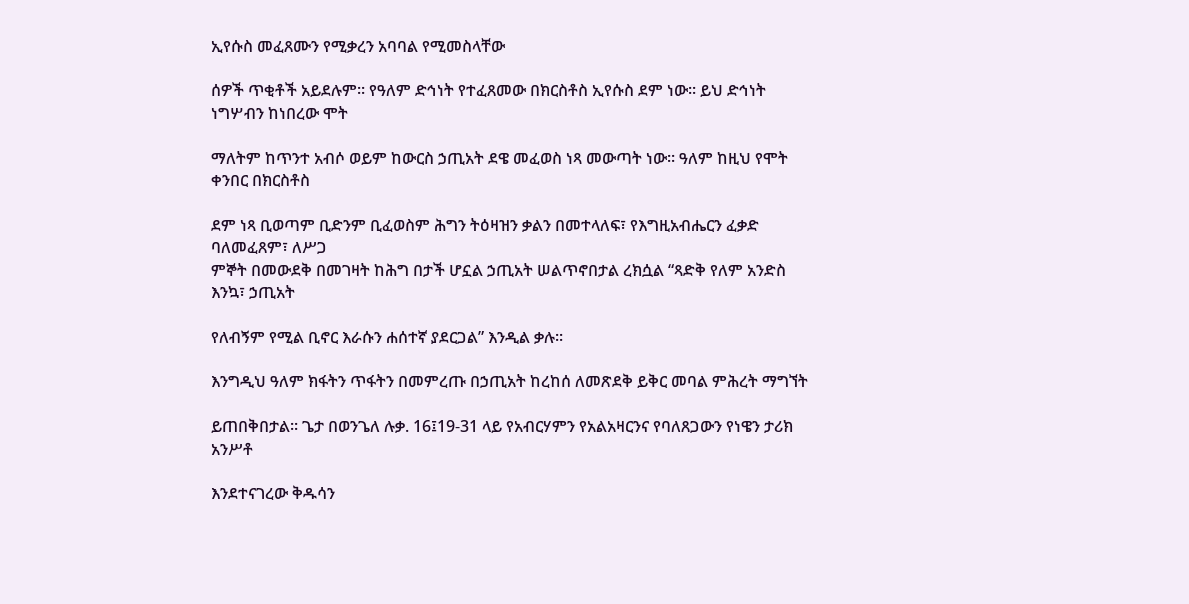ኢየሱስ መፈጸሙን የሚቃረን አባባል የሚመስላቸው

ሰዎች ጥቂቶች አይደሉም፡፡ የዓለም ድኅነት የተፈጸመው በክርስቶስ ኢየሱስ ደም ነው፡፡ ይህ ድኅነት ነግሦብን ከነበረው ሞት

ማለትም ከጥንተ አብሶ ወይም ከውርስ ኃጢአት ደዌ መፈወስ ነጻ መውጣት ነው፡፡ ዓለም ከዚህ የሞት ቀንበር በክርስቶስ

ደም ነጻ ቢወጣም ቢድንም ቢፈወስም ሕግን ትዕዛዝን ቃልን በመተላለፍ፣ የእግዚአብሔርን ፈቃድ ባለመፈጸም፣ ለሥጋ
ምኞት በመውደቅ በመገዛት ከሕግ በታች ሆኗል ኃጢአት ሠልጥኖበታል ረክሷል “ጻድቅ የለም አንድስ እንኳ፣ ኃጢአት

የለብኝም የሚል ቢኖር እራሱን ሐሰተኛ ያደርጋል” እንዲል ቃሉ፡፡

እንግዲህ ዓለም ክፋትን ጥፋትን በመምረጡ በኃጢአት ከረከሰ ለመጽደቅ ይቅር መባል ምሕረት ማግኘት

ይጠበቅበታል፡፡ ጌታ በወንጌለ ሉቃ. 16፤19-31 ላይ የአብርሃምን የአልአዛርንና የባለጸጋውን የነዌን ታሪክ አንሥቶ

እንደተናገረው ቅዱሳን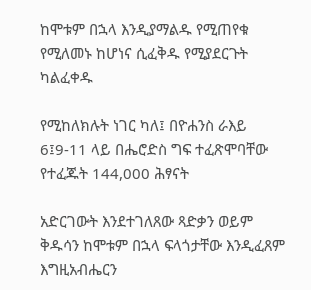ከሞቱም በኋላ እንዲያማልዱ የሚጠየቁ የሚለመኑ ከሆነና ሲፈቅዱ የሚያደርጉት ካልፈቀዱ

የሚከለክሉት ነገር ካለ፤ በዮሐንስ ራእይ 6፤9-11 ላይ በሔሮድስ ግፍ ተፈጽሞባቸው የተፈጁት 144,000 ሕፃናት

አድርገውት እንደተገለጸው ጻድቃን ወይም ቅዱሳን ከሞቱም በኋላ ፍላጎታቸው እንዲፈጸም እግዚአብሔርን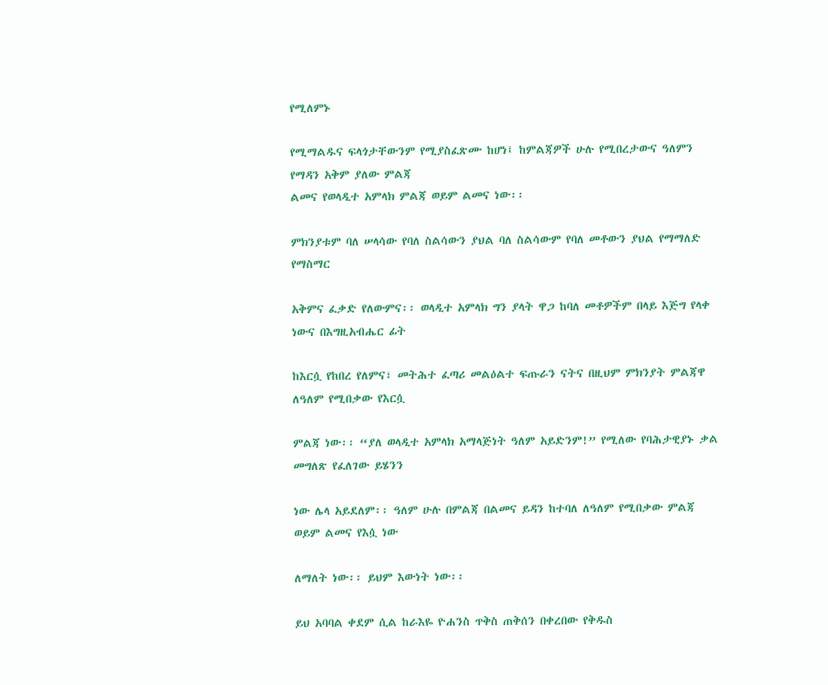የሚለምኑ

የሚማልዱና ፍላጎታቸውንም የሚያስፈጽሙ ከሆነ፤ ከምልጃዎች ሁሉ የሚበረታውና ዓለምን የማዳን አቅም ያለው ምልጃ
ልመና የወላዲተ አምላክ ምልጃ ወይም ልመና ነው፡፡

ምክንያቱም ባለ ሠላሳው የባለ ስልሳውን ያህል ባለ ስልሳውም የባለ መቶውን ያህል የማማለድ የማስማር

አቅምና ፈቃድ የለውምና፡፡ ወላዲተ አምላክ ግን ያላት ዋጋ ከባለ መቶዎችም በላይ እጅግ የላቀ ነውና በእግዚአብሔር ፊት

ከእርሷ የከበረ የለምና፣ መትሕተ ፈጣሪ መልዕልተ ፍጡራን ናትና በዚህም ምክንያት ምልጃዋ ለዓለም የሚበቃው የእርሷ

ምልጃ ነው፡፡ “ያለ ወላዲተ አምላክ አማላጅነት ዓለም አይድንም!” የሚለው የባሕታዊያኑ ቃል መግለጽ የፈለገው ይሄንን

ነው ሌላ አይደለም፡፡ ዓለም ሁሉ በምልጃ በልመና ይዳን ከተባለ ለዓለም የሚበቃው ምልጃ ወይም ልመና የእሷ ነው

ለማለት ነው፡፡ ይህም እውነት ነው፡፡

ይህ አባባል ቀደም ሲል ከራእዬ ዮሐንስ ጥቅስ ጠቅሰን በቀረበው የቅዱስ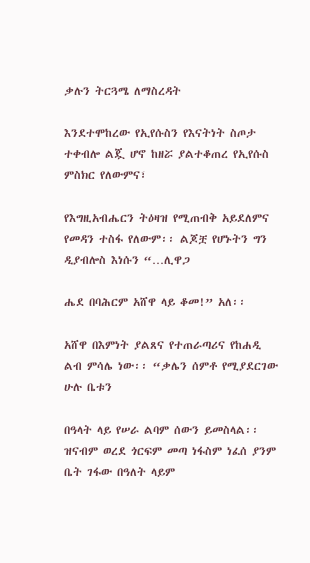ቃሉን ትርጓሜ ለማስረዳት

እንደተሞከረው የኢየሱስን የእናትነት ስጦታ ተቀብሎ ልጇ ሆኖ ከዘሯ ያልተቆጠረ የኢየሱስ ምስክር የለውምና፣

የእግዚአብሔርን ትዕዛዝ የሚጠብቅ አይደለምና የመዳን ተስፋ የለውም፡፡ ልጆቿ የሆኑትን ግን ዲያብሎስ እነሱን “…ሊዋጋ

ሔደ በባሕርም አሸዋ ላይ ቆመ!” አለ፡፡

አሸዋ በእምነት ያልጸና የተጠራጣሪና የከሐዲ ልብ ምሳሌ ነው፡፡ “ቃሌን ሰምቶ የሚያደርገው ሁሉ ቤቱን

በዓላት ላይ የሠራ ልባም ሰውን ይመስላል፡፡ ዝናብም ወረደ ጎርፍም መጣ ነፋስም ነፈሰ ያንም ቤት ገፋው በዓለት ላይም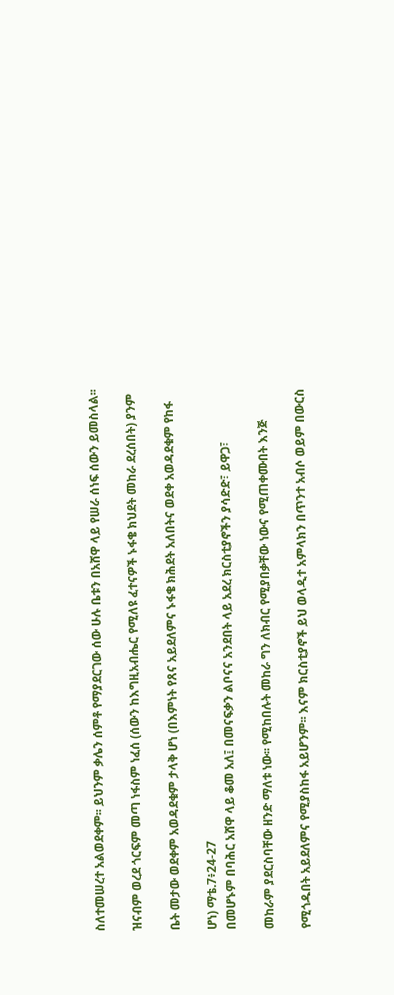ስለተመሠረተ አልወደቀም፡፡ ይህንም ቃሌን ሰምቶ የማያደርገው ሰው ሁሉ ቤቱን በአሸዋ ላይ የሠራ ሰነፍ ሰውን ይመስላል፡፡

ዝናብም ወረደ ጎርፍም መጣ ነፋስም ነፈሰ (ሰውን ከእግዚአብሔር የሚለዩ ፈተናዎች ኑፋቄ ክህደት መከራ ደረሰበት) ያንም

ቤት መታው ወደቀም አወዳደቁም ታላቅ ሆነ (በእምነት የጸና አይደለምና ኑፋቄ ክሕደት አለበትና ወደቀ አወዳደቁም የከፋ

ሆነ) ማቴ.7፥24-27
በመሆኑም በባሕር አሸዋ ላይ ቆመ አለ፤ በመናፍቃን ልቦናና አንደበት ላይ አደረ ክርስቲያኖችን ያሳድድ፣ ይዋጋ፣

መከራም ያደርስባቸው ዘንድ ማለቱ ነው፡፡ የሚከበሉት መከራ ግን ለክብር የሚያበቃቸው ነውና የሚጠቀሙበት እንጅ

የሚጎዱበት አይደለምና የሚያስከፋ አይሆንም፡፡ እናም ክርስቲያኖች ይህ ወላዲተ አምላክን በጥንተ አብሶ ወይም በውርስ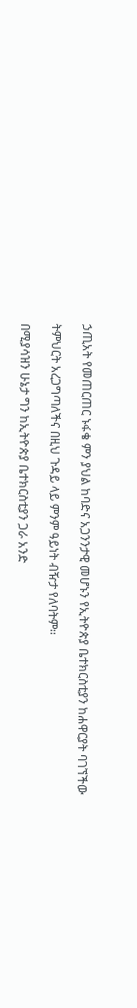ኃጢአት የመጠርጠር ኑፋቄ ምን ያህል ከባድና አጋንንታዊ መሆኑን የኢትዮጵያ ቤተክርስቲያን ከሐዋርያት ባገኘችው

ትምህርት አረጋግጣለችና በዚህ ጉዳይ ላይ ምንም ዓይነት ብዥታ የለባትም፡፡

በሚያሳዝን ሁኔታ ግን ከኢትዮጵያ ቤተክርስቲያን ጋራ አንድ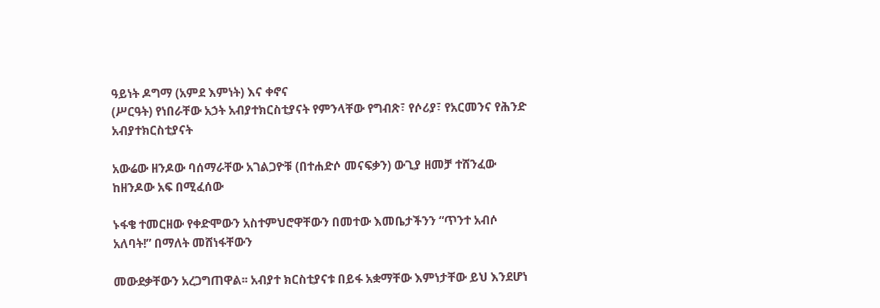ዓይነት ዶግማ (አምደ እምነት) እና ቀኖና
(ሥርዓት) የነበራቸው አኃት አብያተክርስቲያናት የምንላቸው የግብጽ፣ የሶሪያ፣ የአርመንና የሕንድ አብያተክርስቲያናት

አውሬው ዘንዶው ባሰማራቸው አገልጋዮቹ (በተሐድሶ መናፍቃን) ውጊያ ዘመቻ ተሸንፈው ከዘንዶው አፍ በሚፈሰው

ኑፋቄ ተመርዘው የቀድሞውን አስተምህሮዋቸውን በመተው እመቤታችንን “ጥንተ አብሶ አለባት!” በማለት መሸነፋቸውን

መውደቃቸውን አረጋግጠዋል፡፡ አብያተ ክርስቲያናቱ በይፋ አቋማቸው እምነታቸው ይህ እንደሆነ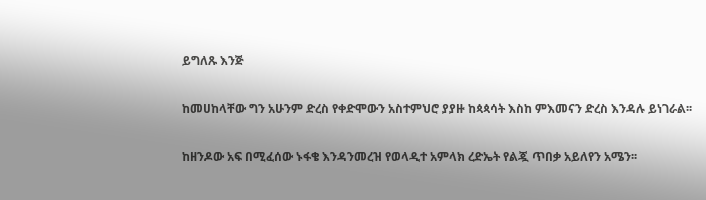ይግለጹ እንጅ

ከመሀከላቸው ግን አሁንም ድረስ የቀድሞውን አስተምህሮ ያያዙ ከጳጳሳት እስከ ምእመናን ድረስ እንዳሉ ይነገራል፡፡

ከዘንዶው አፍ በሚፈሰው ኑፋቄ እንዳንመረዝ የወላዲተ አምላክ ረድኤት የልጇ ጥበቃ አይለየን አሜን፡፡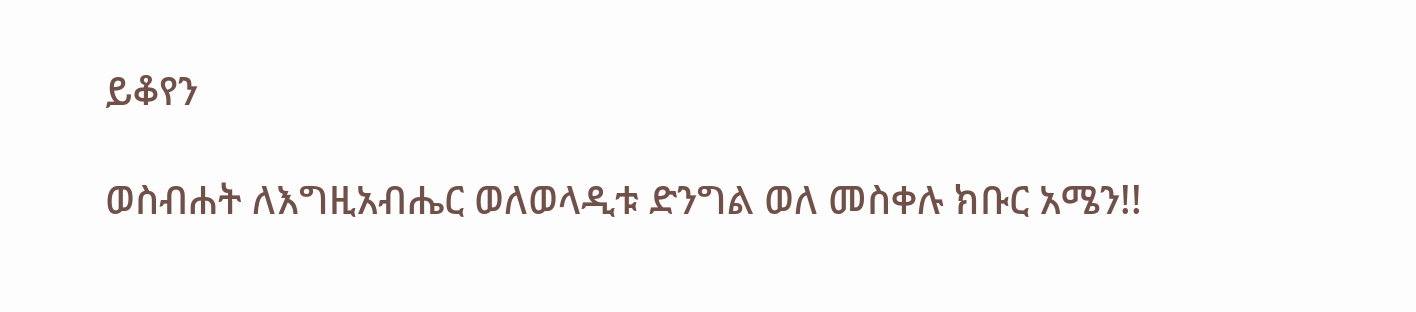ይቆየን

ወስብሐት ለእግዚአብሔር ወለወላዲቱ ድንግል ወለ መስቀሉ ክቡር አሜን!!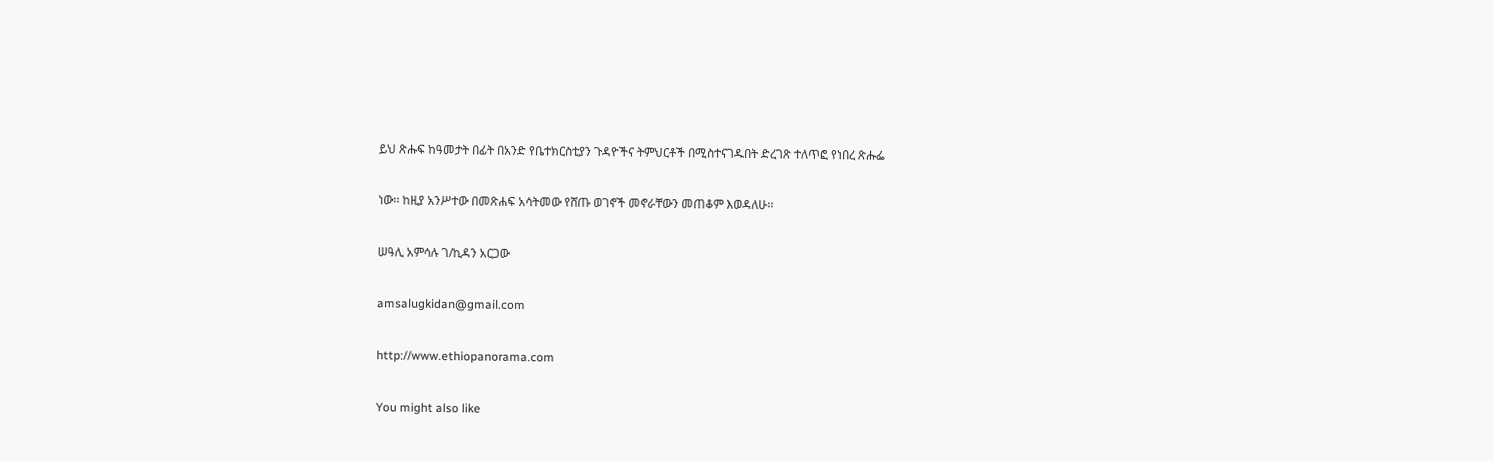ይህ ጽሑፍ ከዓመታት በፊት በአንድ የቤተክርስቲያን ጉዳዮችና ትምህርቶች በሚስተናገዱበት ድረገጽ ተለጥፎ የነበረ ጽሑፌ

ነው፡፡ ከዚያ አንሥተው በመጽሐፍ አሳትመው የሸጡ ወገኖች መኖራቸውን መጠቆም እወዳለሁ፡፡

ሠዓሊ አምሳሉ ገ/ኪዳን አርጋው

amsalugkidan@gmail.com

http://www.ethiopanorama.com

You might also like